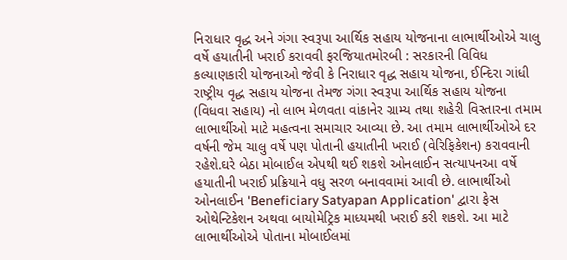નિરાધાર વૃદ્ધ અને ગંગા સ્વરૂપા આર્થિક સહાય યોજનાના લાભાર્થીઓએ ચાલુ વર્ષે હયાતીની ખરાઈ કરાવવી ફરજિયાતમોરબી : સરકારની વિવિધ કલ્યાણકારી યોજનાઓ જેવી કે નિરાધાર વૃદ્ધ સહાય યોજના, ઈન્દિરા ગાંધી રાષ્ટ્રીય વૃદ્ધ સહાય યોજના તેમજ ગંગા સ્વરૂપા આર્થિક સહાય યોજના (વિધવા સહાય) નો લાભ મેળવતા વાંકાનેર ગ્રામ્ય તથા શહેરી વિસ્તારના તમામ લાભાર્થીઓ માટે મહત્વના સમાચાર આવ્યા છે. આ તમામ લાભાર્થીઓએ દર વર્ષની જેમ ચાલુ વર્ષે પણ પોતાની હયાતીની ખરાઈ (વેરિફિકેશન) કરાવવાની રહેશે.ઘરે બેઠા મોબાઈલ એપથી થઈ શકશે ઓનલાઈન સત્યાપનઆ વર્ષે હયાતીની ખરાઈ પ્રક્રિયાને વધુ સરળ બનાવવામાં આવી છે. લાભાર્થીઓ ઓનલાઈન 'Beneficiary Satyapan Application' દ્વારા ફેસ ઓથેન્ટિકેશન અથવા બાયોમેટ્રિક માધ્યમથી ખરાઈ કરી શકશે. આ માટે લાભાર્થીઓએ પોતાના મોબાઈલમાં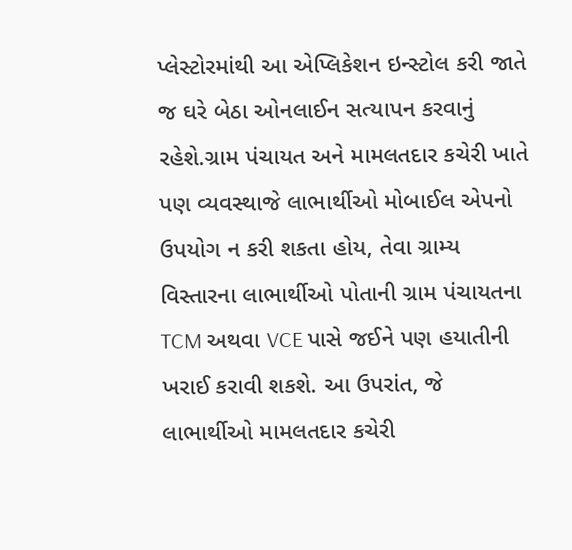પ્લેસ્ટોરમાંથી આ એપ્લિકેશન ઇન્સ્ટોલ કરી જાતે જ ઘરે બેઠા ઓનલાઈન સત્યાપન કરવાનું રહેશે.ગ્રામ પંચાયત અને મામલતદાર કચેરી ખાતે પણ વ્યવસ્થાજે લાભાર્થીઓ મોબાઈલ એપનો ઉપયોગ ન કરી શકતા હોય, તેવા ગ્રામ્ય વિસ્તારના લાભાર્થીઓ પોતાની ગ્રામ પંચાયતના TCM અથવા VCE પાસે જઈને પણ હયાતીની ખરાઈ કરાવી શકશે. આ ઉપરાંત, જે લાભાર્થીઓ મામલતદાર કચેરી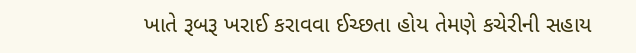ખાતે રૂબરૂ ખરાઈ કરાવવા ઈચ્છતા હોય તેમણે કચેરીની સહાય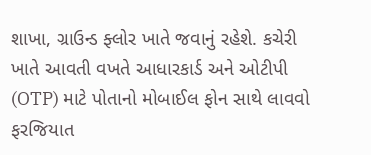શાખા, ગ્રાઉન્ડ ફ્લોર ખાતે જવાનું રહેશે. કચેરી ખાતે આવતી વખતે આધારકાર્ડ અને ઓટીપી (OTP) માટે પોતાનો મોબાઈલ ફોન સાથે લાવવો ફરજિયાત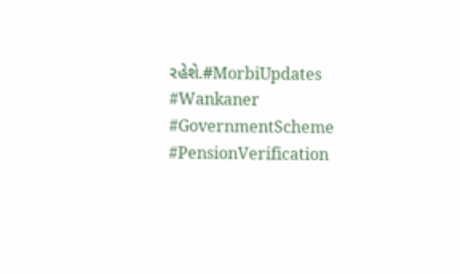રહેશે.#MorbiUpdates #Wankaner #GovernmentScheme #PensionVerification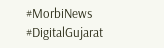#MorbiNews #DigitalGujarat